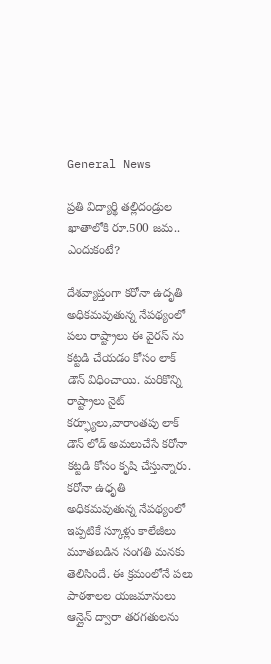General News

ప్రతి విద్యార్థి తల్లిదండ్రుల ఖాతాలోకి రూ.500 జమ.. ఎందుకంటే?

దేశవ్యాప్తంగా కరోనా ఉదృతి అధికమవుతున్న నేపథ్యంలో పలు రాష్ట్రాలు ఈ వైరస్ ను కట్టడి చేయడం కోసం లాక్ డౌన్ విధించాయి. మరికొన్ని రాష్ట్రాలు నైట్ కర్ఫ్యూలు,వారాంతపు లాక్ డౌన్ లోడ్ అమలుచేసే కరోనా కట్టడి కోసం కృషి చేస్తున్నారు. కరోనా ఉధృతి అధికమవుతున్న నేపథ్యంలో ఇప్పటికే స్కూళ్లు కాలేజీలు మూతబడిన సంగతి మనకు తెలిసిందే. ఈ క్రమంలోనే పలు పాఠశాలల యజమానులు ఆన్లైన్ ద్వారా తరగతులను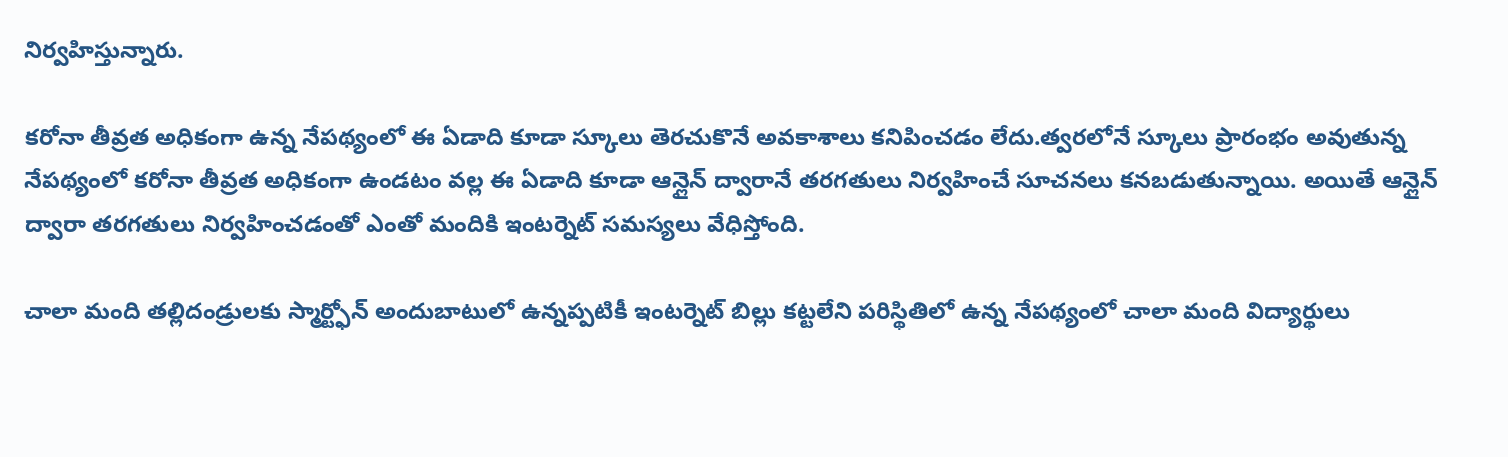నిర్వహిస్తున్నారు.

కరోనా తీవ్రత అధికంగా ఉన్న నేపథ్యంలో ఈ ఏడాది కూడా స్కూలు తెరచుకొనే అవకాశాలు కనిపించడం లేదు.త్వరలోనే స్కూలు ప్రారంభం అవుతున్న నేపథ్యంలో కరోనా తీవ్రత అధికంగా ఉండటం వల్ల ఈ ఏడాది కూడా ఆన్లైన్ ద్వారానే తరగతులు నిర్వహించే సూచనలు కనబడుతున్నాయి. అయితే ఆన్లైన్ ద్వారా తరగతులు నిర్వహించడంతో ఎంతో మందికి ఇంటర్నెట్ సమస్యలు వేధిస్తోంది.

చాలా మంది తల్లిదండ్రులకు స్మార్ట్ఫోన్ అందుబాటులో ఉన్నప్పటికీ ఇంటర్నెట్ బిల్లు కట్టలేని పరిస్థితిలో ఉన్న నేపథ్యంలో చాలా మంది విద్యార్థులు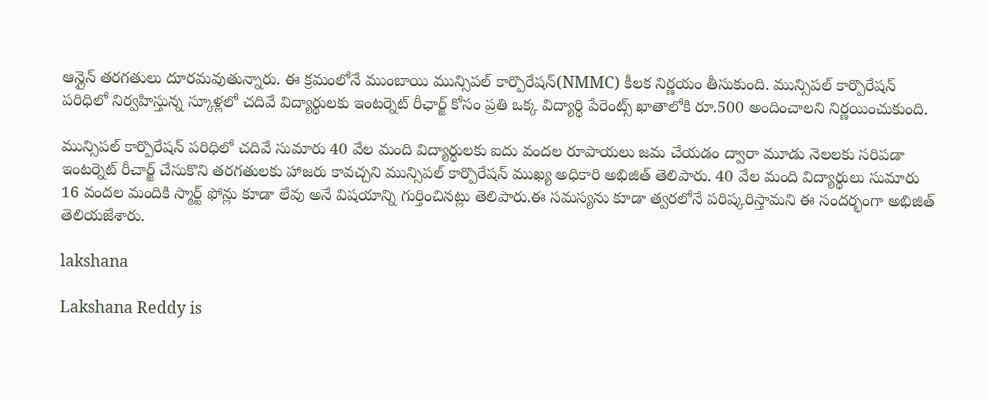ఆన్లైన్ తరగతులు దూరమవుతున్నారు. ఈ క్రమంలోనే ముంబాయి మున్సిపల్ కార్పొరేషన్(NMMC) కీలక నిర్ణయం తీసుకుంది. మున్సిపల్ కార్పొరేషన్ పరిధిలో నిర్వహిస్తున్న స్కూళ్లలో చదివే విద్యార్థులకు ఇంటర్నెట్ రీఛార్జ్ కోసం ప్రతి ఒక్క విద్యార్థి పేరెంట్స్ ఖాతాలోకి రూ.500 అందించాలని నిర్ణయించుకుంది.

మున్సిపల్ కార్పొరేషన్ పరిధిలో చదివే సుమారు 40 వేల మంది విద్యార్థులకు ఐదు వందల రూపాయలు జమ చేయడం ద్వారా మూడు నెలలకు సరిపడా ఇంటర్నెట్ రీచార్జ్ చేసుకొని తరగతులకు హాజరు కావచ్చని మున్సిపల్ కార్పొరేషన్ ముఖ్య అధికారి అభిజిత్ తెలిపారు. 40 వేల మంది విద్యార్థులు సుమారు 16 వందల మందికి స్మార్ట్ ఫోన్లు కూడా లేవు అనే విషయాన్ని గుర్తించినట్లు తెలిపారు.ఈ సమస్యను కూడా త్వరలోనే పరిష్కరిస్తామని ఈ సందర్భంగా అభిజిత్ తెలియజేశారు.

lakshana

Lakshana Reddy is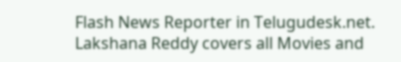Flash News Reporter in Telugudesk.net. Lakshana Reddy covers all Movies and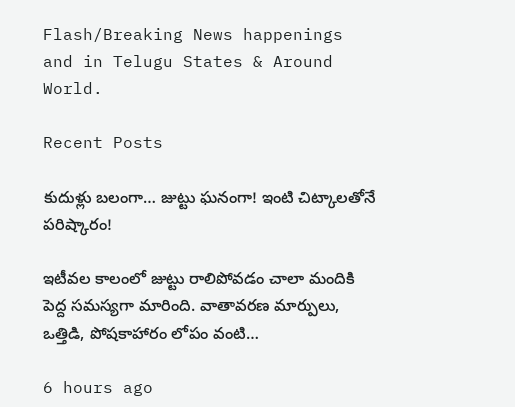Flash/Breaking News happenings and in Telugu States & Around World.

Recent Posts

కుదుళ్లు బలంగా… జుట్టు ఘనంగా! ఇంటి చిట్కాలతోనే పరిష్కారం!

ఇటీవల కాలంలో జుట్టు రాలిపోవడం చాలా మందికి పెద్ద సమస్యగా మారింది. వాతావరణ మార్పులు, ఒత్తిడి, పోషకాహారం లోపం వంటి…

6 hours ago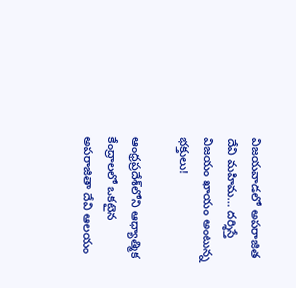విజయవాడలో అపరాజిత దేవి మహిమ… దర్శిస్తే విజయం ఖాయం అంటున్న భక్తులు!

ఆంధ్రప్రదేశ్‌లోని ఆధ్యాత్మిక కేంద్రాలలో ఒకటైన అపరాజితా దేవి ఆలయం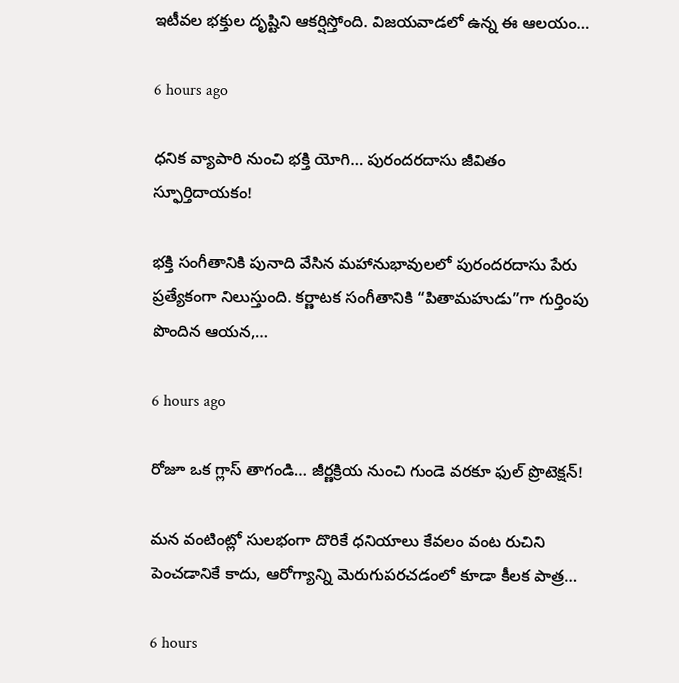ఇటీవల భక్తుల దృష్టిని ఆకర్షిస్తోంది. విజయవాడలో ఉన్న ఈ ఆలయం…

6 hours ago

ధనిక వ్యాపారి నుంచి భక్తి యోగి… పురందరదాసు జీవితం స్ఫూర్తిదాయకం!

భక్తి సంగీతానికి పునాది వేసిన మహానుభావులలో పురందరదాసు పేరు ప్రత్యేకంగా నిలుస్తుంది. కర్ణాటక సంగీతానికి “పితామహుడు”గా గుర్తింపు పొందిన ఆయన,…

6 hours ago

రోజూ ఒక గ్లాస్ తాగండి… జీర్ణక్రియ నుంచి గుండె వరకూ ఫుల్ ప్రొటెక్షన్!

మన వంటింట్లో సులభంగా దొరికే ధనియాలు కేవలం వంట రుచిని పెంచడానికే కాదు, ఆరోగ్యాన్ని మెరుగుపరచడంలో కూడా కీలక పాత్ర…

6 hours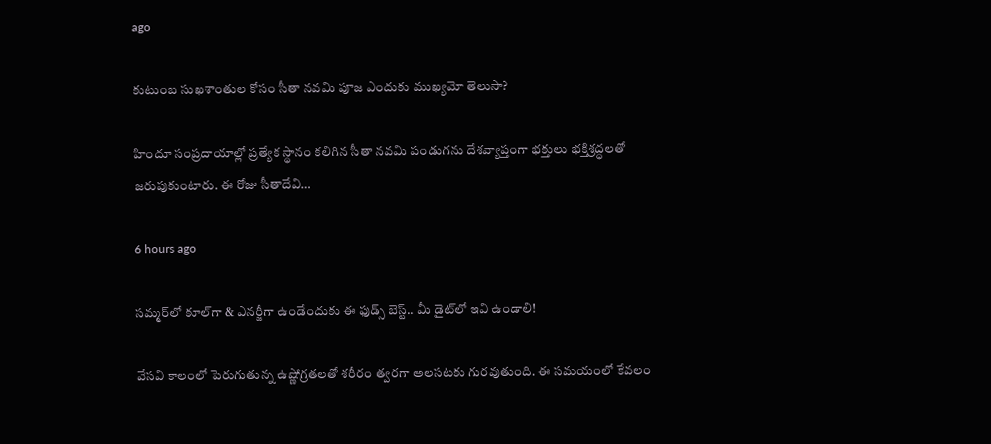ago

కుటుంబ సుఖశాంతుల కోసం సీతా నవమి పూజ ఎందుకు ముఖ్యమో తెలుసా?

హిందూ సంప్రదాయాల్లో ప్రత్యేక స్థానం కలిగిన సీతా నవమి పండుగను దేశవ్యాప్తంగా భక్తులు భక్తిశ్రద్ధలతో జరుపుకుంటారు. ఈ రోజు సీతాదేవి…

6 hours ago

సమ్మర్‌లో కూల్‌గా & ఎనర్జీగా ఉండేందుకు ఈ ఫుడ్స్ బెస్ట్.. మీ డైట్‌లో ఇవి ఉండాలి!

వేసవి కాలంలో పెరుగుతున్న ఉష్ణోగ్రతలతో శరీరం త్వరగా అలసటకు గురవుతుంది. ఈ సమయంలో కేవలం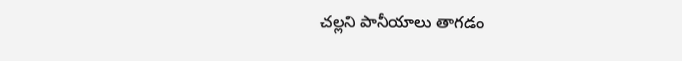చల్లని పానీయాలు తాగడం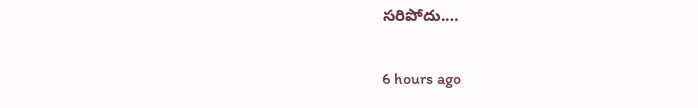సరిపోదు.…

6 hours ago